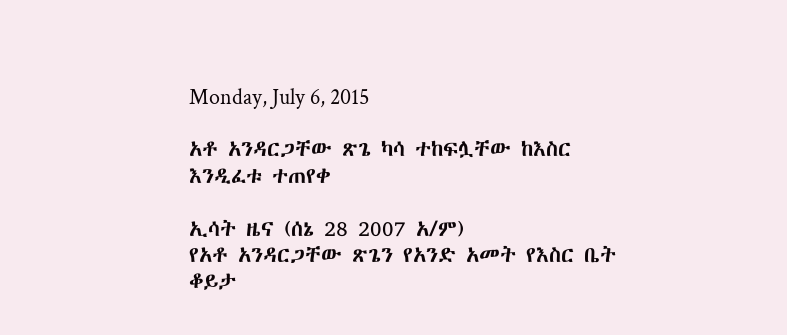Monday, July 6, 2015

አቶ አንዳርጋቸው ጽጌ ካሳ ተከፍሏቸው ከእስር እንዲፈቱ ተጠየቀ

ኢሳት ዜና (ሰኔ 28 2007 አ/ም)
የአቶ አንዳርጋቸው ጽጌን የአንድ አመት የእስር ቤት ቆይታ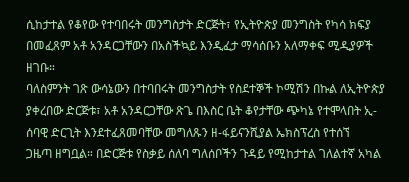ሲከታተል የቆየው የተባበሩት መንግስታት ድርጅት፣ የኢትዮጵያ መንግስት የካሳ ክፍያ በመፈጸም አቶ አንዳርጋቸውን በአስችኳይ እንዲፈታ ማሳሰቡን አለማቀፍ ሚዲያዎች ዘገቡ።
ባለስምንት ገጽ ውሳኔውን በተባበሩት መንግስታት የስደተኞች ኮሚሽን በኩል ለኢትዮጵያ ያቀረበው ድርጅቱ፣ አቶ አንዳርጋቸው ጽጌ በእስር ቤት ቆየታቸው ጭካኔ የተሞላበት ኢ-ሰባዊ ድርጊት እንደተፈጸመባቸው መግለጹን ዘ-ፋይናንሺያል ኤክስፕረስ የተሰኘ
ጋዜጣ ዘግቧል። በድርጅቱ የስቃይ ሰለባ ግለሰቦችን ጉዳይ የሚከታተል ገለልተኛ አካል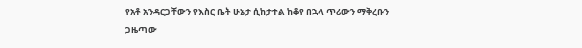የአቶ አንዳርጋቸውን የእስር ቤት ሁኔታ ሲከታተል ከቆየ በኋላ ጥሪውን ማቅረቡን ጋዜጣው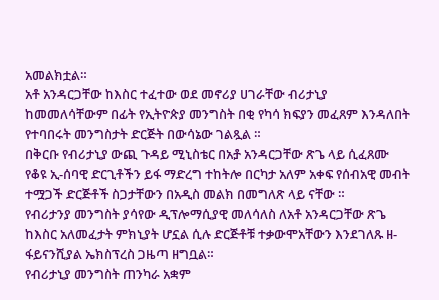አመልክቷል።
አቶ አንዳርጋቸው ከእስር ተፈተው ወደ መኖሪያ ሀገራቸው ብሪታኒያ ከመመለሳቸውም በፊት የኢትዮጵያ መንግስት በቂ የካሳ ክፍያን መፈጸም እንዳለበት የተባበሩት መንግስታት ድርጅት በውሳኔው ገልጿል ።
በቅርቡ የብሪታኒያ ውጪ ጉዳይ ሚኒስቴር በአⶆ አንዳርጋቸው ጽጌ ላይ ሲፈጸሙ የቆዩ ኢ-ሰባዊ ድርጊቶችን ይፋ ማድረግ ተከትሎ በርካታ አለም አቀፍ የሰብአዊ መብት ተሟጋች ድርጅቶች ስጋታቸውን በአዲስ መልክ በመግለጽ ላይ ናቸው ።
የብሪታንያ መንግስት ያሳየው ዲፕሎማሲያዊ መለሳለስ ለአቶ አንዳርጋቸው ጽጌ ከእስር አለመፈታት ምክኒያት ሆኗል ሲሉ ድርጅቶቹ ተቃውሞአቸውን እንደገለጹ ዘ-ፋይናንሺያል ኤክስፕረስ ጋዜጣ ዘግቧል።
የብሪታኒያ መንግስት ጠንካራ አቋም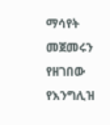ማሳየት መጀመሩን የዘገበው የእንግሊዝ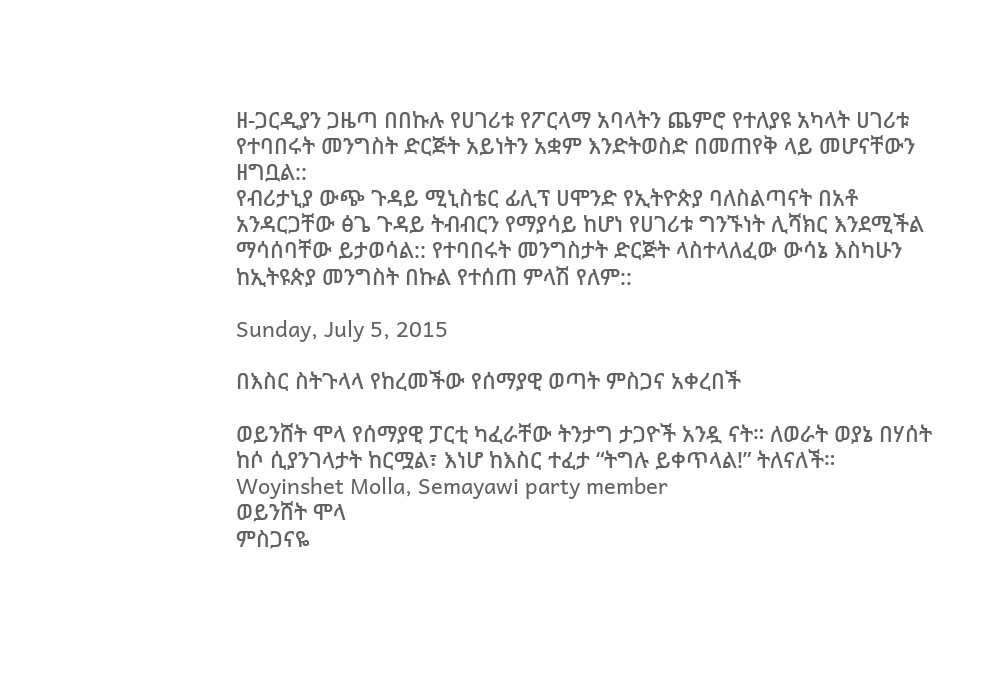ዘ-ጋርዲያን ጋዜጣ በበኩሉ የሀገሪቱ የፖርላማ አባላትን ጨምሮ የተለያዩ አካላት ሀገሪቱ የተባበሩት መንግስት ድርጅት አይነትን አቋም እንድትወስድ በመጠየቅ ላይ መሆናቸውን ዘግቧል::
የብሪታኒያ ውጭ ጉዳይ ሚኒስቴር ፊሊፕ ሀሞንድ የኢትዮጵያ ባለስልጣናት በአቶ አንዳርጋቸው ፅጌ ጉዳይ ትብብርን የማያሳይ ከሆነ የሀገሪቱ ግንኙነት ሊሻክር እንደሚችል ማሳሰባቸው ይታወሳል:: የተባበሩት መንግስታት ድርጅት ላስተላለፈው ውሳኔ እስካሁን ከኢትዩጵያ መንግስት በኩል የተሰጠ ምላሽ የለም::

Sunday, July 5, 2015

በእስር ስትጉላላ የከረመችው የሰማያዊ ወጣት ምስጋና አቀረበች

ወይንሸት ሞላ የሰማያዊ ፓርቲ ካፈራቸው ትንታግ ታጋዮች አንዷ ናት። ለወራት ወያኔ በሃሰት ከሶ ሲያንገላታት ከርሟል፣ እነሆ ከእስር ተፈታ “ትግሉ ይቀጥላል!” ትለናለች።
Woyinshet Molla, Semayawi party member
ወይንሸት ሞላ
ምስጋናዬ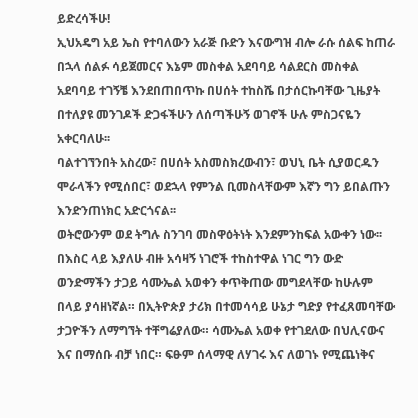ይድረሳችሁ!
ኢህአዴግ አይ ኤስ የተባለውን አራጅ ቡድን እናውግዝ ብሎ ራሱ ሰልፍ ከጠራ በኋላ ሰልፉ ሳይጀመርና እኔም መስቀል አደባባይ ሳልደርስ መስቀል አደባባይ ተገኝቼ እንደበጠበጥኩ በሀሰት ተከስሼ በታሰርኩባቸው ጊዜያት በተለያዩ መንገዶች ድጋፋችሁን ለሰጣችሁኝ ወገኖች ሁሉ ምስጋናዬን አቀርባለሁ፡፡
ባልተገኘንበት አስረው፣ በሀሰት አስመስክረውብን፣ ወህኒ ቤት ሲያወርዱን ሞራላችን የሚሰበር፣ ወደኋላ የምንል ቢመስላቸውም እኛን ግን ይበልጡን እንድንጠነክር አድርጎናል፡፡
ወትሮውንም ወደ ትግሉ ስንገባ መስዋዕትነት እንደምንከፍል አውቀን ነው፡፡
በእስር ላይ እያለሁ ብዙ አሳዛኝ ነገሮች ተከስተዋል ነገር ግን ውድ ወንድማችን ታጋይ ሳሙኤል አወቀን ቀጥቅጠው መግደላቸው ከሁሉም በላይ ያሳዘነኛል። በኢትዮጵያ ታሪክ በተመሳሳይ ሁኔታ ግድያ የተፈጸመባቸው ታጋዮችን ለማግኘት ተቸግሬያለው። ሳሙኤል አወቀ የተገደለው በህሊናውና እና በማሰቡ ብቻ ነበር። ፍፁም ሰላማዊ ለሃገሩ እና ለወገኑ የሚጨነቅና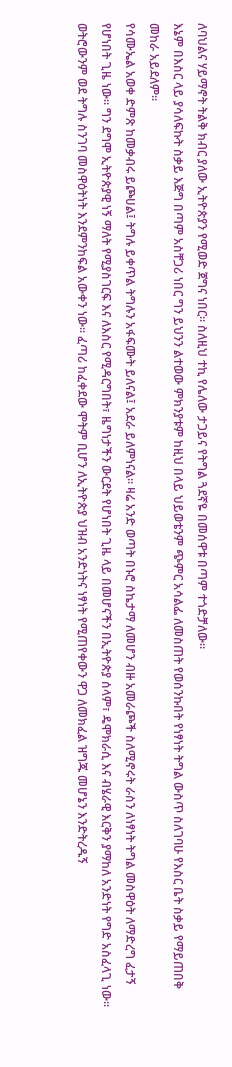ለባህልና ሃይማኖት ትልቅ ክብር ያለው ኢትዮጵያን የሚወድ ጀግና ነበር። ስለዚህ ተኪ የሌለው ታጋይና የትግል ጓደኛዬ በመሰዋቱ በጣም ተጎድቻለው።
እኔም በእስር ላይ ያሳለፍኩት ስቃይ እጅግ በጣም አስቸጋሪ ነበር ግን ይህንን ልተወው ምክንያቱም ከዚህ በላይ ህይወቴንም ጭምር አሳልፌ ለመስጠት የወሰንኩበት የነፃነት ትግል ውስጥ ስለገባሁ የእስር ቤት ስቃይ የማይጠበቅ መከራ አይደለም።
የሳሙኤል አወቀ ድምጽ ከመቃብሩ ይጮሀል፤ ትግሉ ይቀጥል ትግሉን አፋፍሙት ይለናል፤ አደራ ይለምነናል። ዛሬ አንድ ወጣት በኑሮ ስኬታማ ለመሆን ብዙ አመራጮች ስለሚኖሩት ራስን ለነፃነት ትግል መስዋዕት ለማድረግ ፈታኝ የሆነበት ጊዜ ነው። ግን ደግሞ ኢትዮጵያዊ ነኝ ማለት የሚያስገርፍ እና ለእስር የሚዳርግበት፣ ዜግነታችን ውርደት የሆነበት ጊዜ ላይ በመሆናችን በኢትዮጵያ ሰላም፣ ዴሞክራሲ እና ብሄራዊ እርቅን ያማከለ አንድነት የግድ አስፈላጊ ነው።
ወትሮውንም ወደ ትግሉ ስንገባ መስዋዕትነት እንደምንከፍል አውቀን ነው፡፡ ፈጣሪ ከፈቀደው ሞትም ቢሆን ለኢትዮጵያ ህዝብ አንድነትና ነፃነት የሚጠየቀውን ዋጋ ለመክፈል ዝግጁ መሆኔን እንድትረዱኝ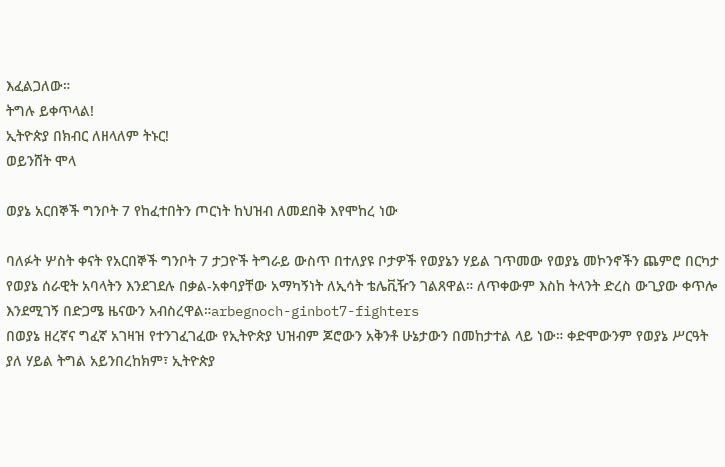እፈልጋለው።
ትግሉ ይቀጥላል!
ኢትዮጵያ በክብር ለዘላለም ትኑር!
ወይንሸት ሞላ

ወያኔ አርበኞች ግንቦት 7 የከፈተበትን ጦርነት ከህዝብ ለመደበቅ እየሞከረ ነው

ባለፉት ሦስት ቀናት የአርበኞች ግንቦት 7 ታጋዮች ትግራይ ውስጥ በተለያዩ ቦታዎች የወያኔን ሃይል ገጥመው የወያኔ መኮንኖችን ጨምሮ በርካታ የወያኔ ሰራዊት አባላትን እንደገደሉ በቃል-አቀባያቸው አማካኝነት ለኢሳት ቴሌቪዥን ገልጸዋል። ለጥቀውም እስከ ትላንት ድረስ ውጊያው ቀጥሎ እንደሚገኝ በድጋሜ ዜናውን አብስረዋል።arbegnoch-ginbot7-fighters
በወያኔ ዘረኛና ግፈኛ አገዛዝ የተንገፈገፈው የኢትዮጵያ ህዝብም ጆሮውን አቅንቶ ሁኔታውን በመከታተል ላይ ነው። ቀድሞውንም የወያኔ ሥርዓት ያለ ሃይል ትግል አይንበረከክም፣ ኢትዮጵያ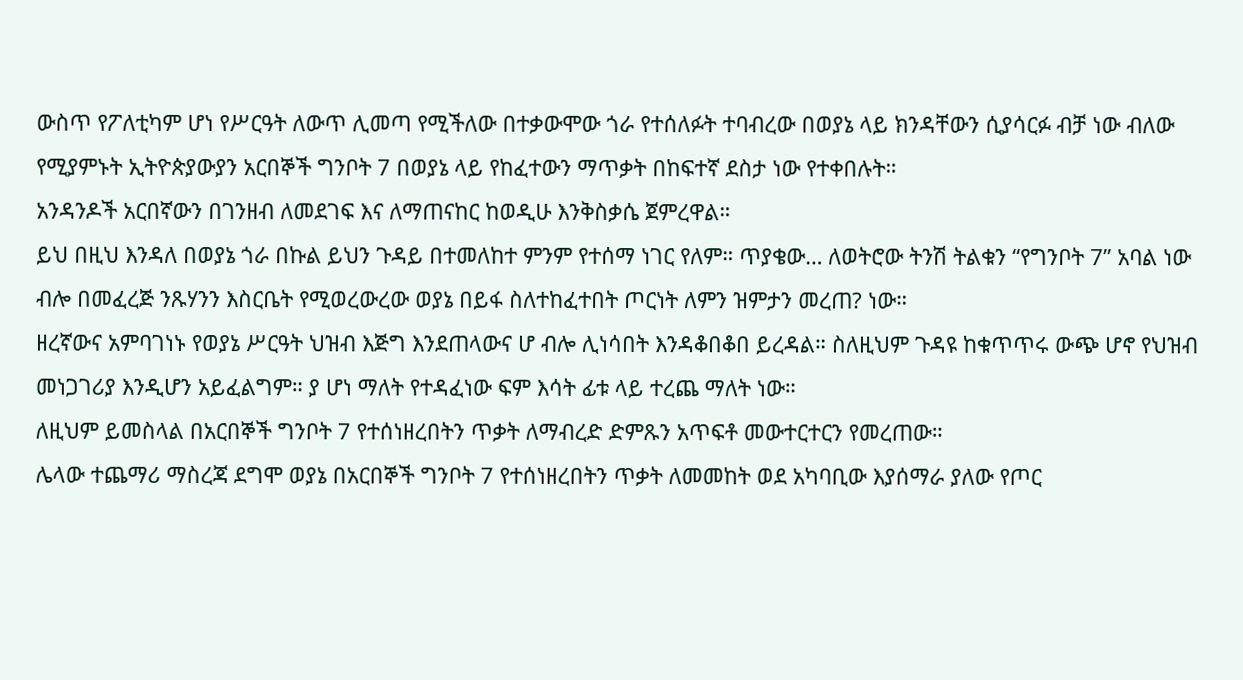ውስጥ የፖለቲካም ሆነ የሥርዓት ለውጥ ሊመጣ የሚችለው በተቃውሞው ጎራ የተሰለፉት ተባብረው በወያኔ ላይ ክንዳቸውን ሲያሳርፉ ብቻ ነው ብለው የሚያምኑት ኢትዮጵያውያን አርበኞች ግንቦት 7 በወያኔ ላይ የከፈተውን ማጥቃት በከፍተኛ ደስታ ነው የተቀበሉት።
አንዳንዶች አርበኛውን በገንዘብ ለመደገፍ እና ለማጠናከር ከወዲሁ እንቅስቃሴ ጀምረዋል።
ይህ በዚህ እንዳለ በወያኔ ጎራ በኩል ይህን ጉዳይ በተመለከተ ምንም የተሰማ ነገር የለም። ጥያቄው… ለወትሮው ትንሽ ትልቁን “የግንቦት 7” አባል ነው ብሎ በመፈረጅ ንጹሃንን እስርቤት የሚወረውረው ወያኔ በይፋ ስለተከፈተበት ጦርነት ለምን ዝምታን መረጠ? ነው።
ዘረኛውና አምባገነኑ የወያኔ ሥርዓት ህዝብ እጅግ እንደጠላውና ሆ ብሎ ሊነሳበት እንዳቆበቆበ ይረዳል። ስለዚህም ጉዳዩ ከቁጥጥሩ ውጭ ሆኖ የህዝብ መነጋገሪያ እንዲሆን አይፈልግም። ያ ሆነ ማለት የተዳፈነው ፍም እሳት ፊቱ ላይ ተረጨ ማለት ነው።
ለዚህም ይመስላል በአርበኞች ግንቦት 7 የተሰነዘረበትን ጥቃት ለማብረድ ድምጹን አጥፍቶ መውተርተርን የመረጠው።
ሌላው ተጨማሪ ማስረጃ ደግሞ ወያኔ በአርበኞች ግንቦት 7 የተሰነዘረበትን ጥቃት ለመመከት ወደ አካባቢው እያሰማራ ያለው የጦር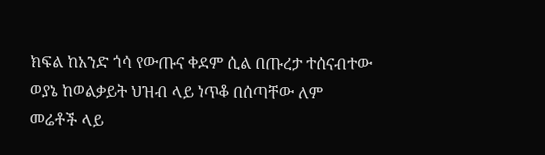ክፍል ከአንድ ጎሳ የውጡና ቀደም ሲል በጡረታ ተሰናብተው ወያኔ ከወልቃይት ህዝብ ላይ ነጥቆ በሰጣቸው ለም መሬቶች ላይ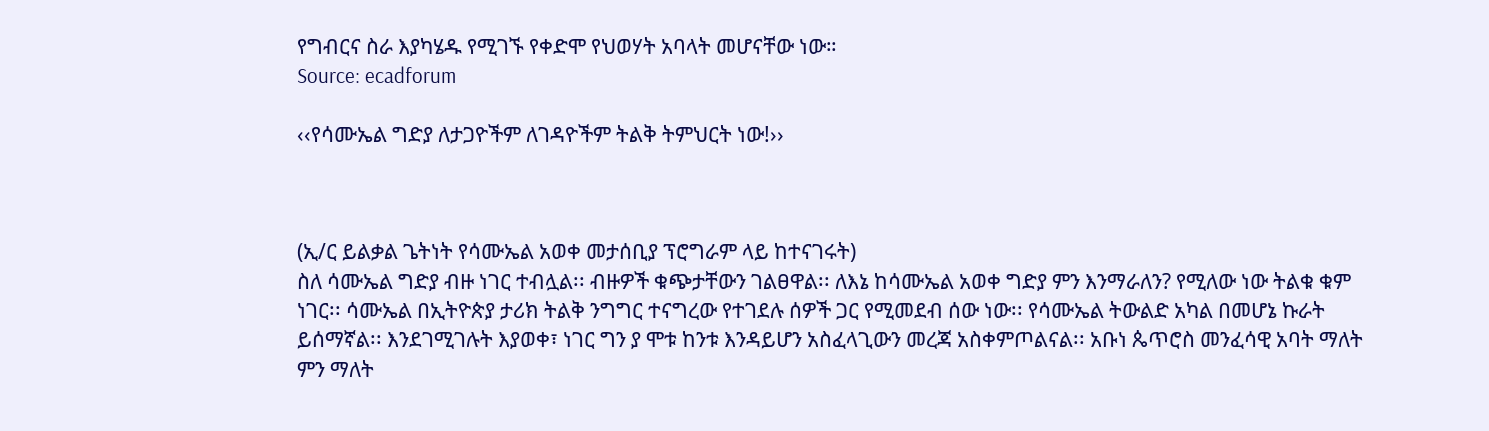የግብርና ስራ እያካሄዱ የሚገኙ የቀድሞ የህወሃት አባላት መሆናቸው ነው።
Source: ecadforum

‹‹የሳሙኤል ግድያ ለታጋዮችም ለገዳዮችም ትልቅ ትምህርት ነው!››



(ኢ/ር ይልቃል ጌትነት የሳሙኤል አወቀ መታሰቢያ ፕሮግራም ላይ ከተናገሩት)
ስለ ሳሙኤል ግድያ ብዙ ነገር ተብሏል፡፡ ብዙዎች ቁጭታቸውን ገልፀዋል፡፡ ለእኔ ከሳሙኤል አወቀ ግድያ ምን እንማራለን? የሚለው ነው ትልቁ ቁም ነገር፡፡ ሳሙኤል በኢትዮጵያ ታሪክ ትልቅ ንግግር ተናግረው የተገደሉ ሰዎች ጋር የሚመደብ ሰው ነው፡፡ የሳሙኤል ትውልድ አካል በመሆኔ ኩራት ይሰማኛል፡፡ እንደገሚገሉት እያወቀ፣ ነገር ግን ያ ሞቱ ከንቱ እንዳይሆን አስፈላጊውን መረጃ አስቀምጦልናል፡፡ አቡነ ጴጥሮስ መንፈሳዊ አባት ማለት ምን ማለት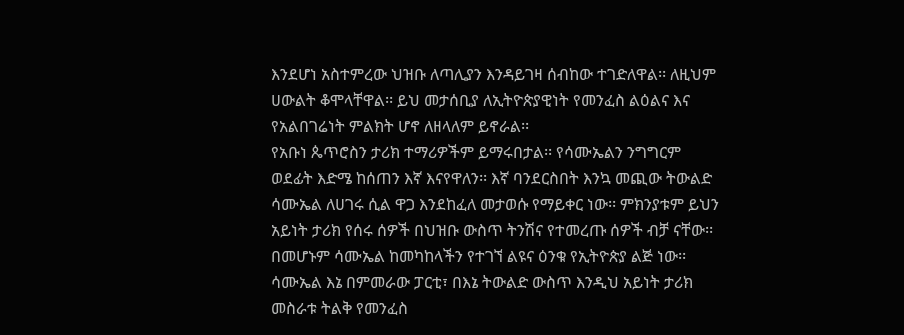እንደሆነ አስተምረው ህዝቡ ለጣሊያን እንዳይገዛ ሰብከው ተገድለዋል፡፡ ለዚህም ሀውልት ቆሞላቸዋል፡፡ ይህ መታሰቢያ ለኢትዮጵያዊነት የመንፈስ ልዕልና እና የአልበገሬነት ምልክት ሆኖ ለዘላለም ይኖራል፡፡
የአቡነ ጴጥሮስን ታሪክ ተማሪዎችም ይማሩበታል፡፡ የሳሙኤልን ንግግርም ወደፊት እድሜ ከሰጠን እኛ እናየዋለን፡፡ እኛ ባንደርስበት እንኳ መጪው ትውልድ ሳሙኤል ለሀገሩ ሲል ዋጋ እንደከፈለ መታወሱ የማይቀር ነው፡፡ ምክንያቱም ይህን አይነት ታሪክ የሰሩ ሰዎች በህዝቡ ውስጥ ትንሽና የተመረጡ ሰዎች ብቻ ናቸው፡፡ በመሆኑም ሳሙኤል ከመካከላችን የተገኘ ልዩና ዕንቁ የኢትዮጵያ ልጅ ነው፡፡ ሳሙኤል እኔ በምመራው ፓርቲ፣ በእኔ ትውልድ ውስጥ እንዲህ አይነት ታሪክ መስራቱ ትልቅ የመንፈስ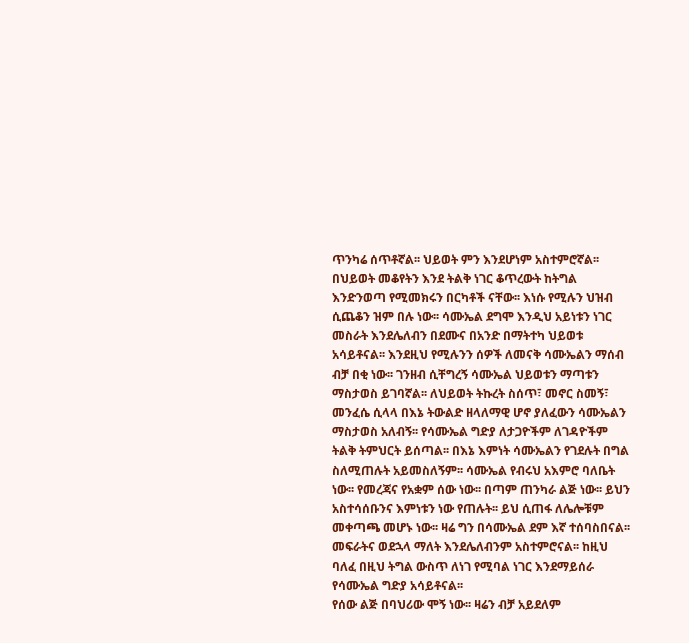ጥንካሬ ሰጥቶኛል፡፡ ህይወት ምን እንደሆነም አስተምሮኛል፡፡
በህይወት መቆየትን እንደ ትልቅ ነገር ቆጥረውት ከትግል እንድንወጣ የሚመክሩን በርካቶች ናቸው፡፡ እነሱ የሚሉን ህዝብ ሲጨቆን ዝም በሉ ነው፡፡ ሳሙኤል ደግሞ እንዲህ አይነቱን ነገር መስራት እንደሌለብን በደሙና በአንድ በማትተካ ህይወቱ አሳይቶናል፡፡ እንደዚህ የሚሉንን ሰዎች ለመናቅ ሳሙኤልን ማሰብ ብቻ በቂ ነው፡፡ ገንዘብ ሲቸግረኝ ሳሙኤል ህይወቱን ማጣቱን ማስታወስ ይገባኛል፡፡ ለህይወት ትኩረት ስሰጥ፣ መኖር ስመኝ፣ መንፈሴ ሲላላ በእኔ ትውልድ ዘላለማዊ ሆኖ ያለፈውን ሳሙኤልን ማስታወስ አለብኝ፡፡ የሳሙኤል ግድያ ለታጋዮችም ለገዳዮችም ትልቅ ትምህርት ይሰጣል፡፡ በእኔ እምነት ሳሙኤልን የገደሉት በግል ስለሚጠሉት አይመስለኝም፡፡ ሳሙኤል የብሩህ አእምሮ ባለቤት ነው፡፡ የመረጃና የአቋም ሰው ነው፡፡ በጣም ጠንካራ ልጅ ነው፡፡ ይህን አስተሳሰቡንና እምነቱን ነው የጠሉት፡፡ ይህ ሲጠፋ ለሌሎቹም መቀጣጫ መሆኑ ነው፡፡ ዛሬ ግን በሳሙኤል ደም እኛ ተሰባስበናል፡፡ መፍራትና ወደኋላ ማለት እንደሌለብንም አስተምሮናል፡፡ ከዚህ ባለፈ በዚህ ትግል ውስጥ ለነገ የሚባል ነገር እንደማይሰራ የሳሙኤል ግድያ አሳይቶናል፡፡
የሰው ልጅ በባህሪው ሞኝ ነው፡፡ ዛሬን ብቻ አይደለም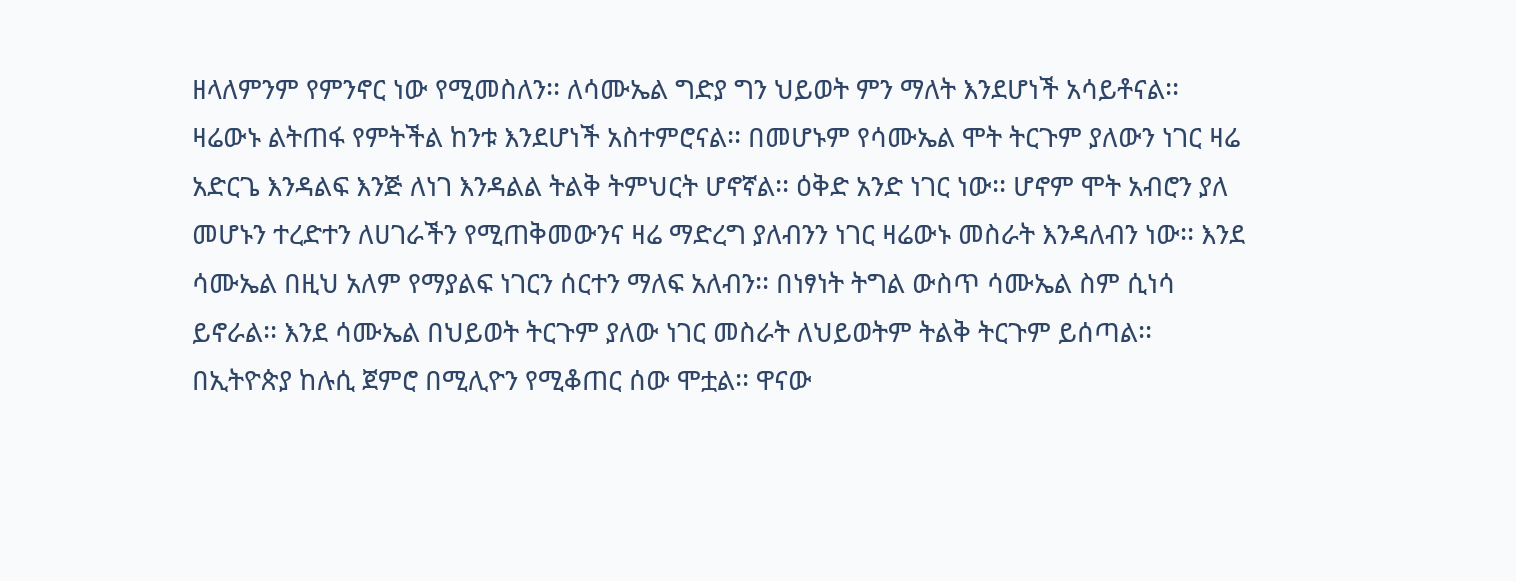ዘላለምንም የምንኖር ነው የሚመስለን፡፡ ለሳሙኤል ግድያ ግን ህይወት ምን ማለት እንደሆነች አሳይቶናል፡፡ ዛሬውኑ ልትጠፋ የምትችል ከንቱ እንደሆነች አስተምሮናል፡፡ በመሆኑም የሳሙኤል ሞት ትርጉም ያለውን ነገር ዛሬ አድርጌ እንዳልፍ እንጅ ለነገ እንዳልል ትልቅ ትምህርት ሆኖኛል፡፡ ዕቅድ አንድ ነገር ነው፡፡ ሆኖም ሞት አብሮን ያለ መሆኑን ተረድተን ለሀገራችን የሚጠቅመውንና ዛሬ ማድረግ ያለብንን ነገር ዛሬውኑ መስራት እንዳለብን ነው፡፡ እንደ ሳሙኤል በዚህ አለም የማያልፍ ነገርን ሰርተን ማለፍ አለብን፡፡ በነፃነት ትግል ውስጥ ሳሙኤል ስም ሲነሳ ይኖራል፡፡ እንደ ሳሙኤል በህይወት ትርጉም ያለው ነገር መስራት ለህይወትም ትልቅ ትርጉም ይሰጣል፡፡ በኢትዮጵያ ከሉሲ ጀምሮ በሚሊዮን የሚቆጠር ሰው ሞቷል፡፡ ዋናው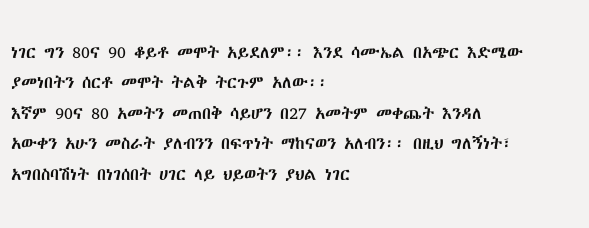ነገር ግን 80ና 90 ቆይቶ መሞት አይደለም፡፡ እንደ ሳሙኤል በአጭር እድሜው ያመነበትን ሰርቶ መሞት ትልቅ ትርጉም አለው፡፡
እኛም 90ና 80 አመትን መጠበቅ ሳይሆን በ27 አመትም መቀጨት እንዳለ አውቀን አሁን መስራት ያለብንን በፍጥነት ማከናወን አለብን፡፡ በዚህ ግለኝነት፣ አግበስባሽነት በነገሰበት ሀገር ላይ ህይወትን ያህል ነገር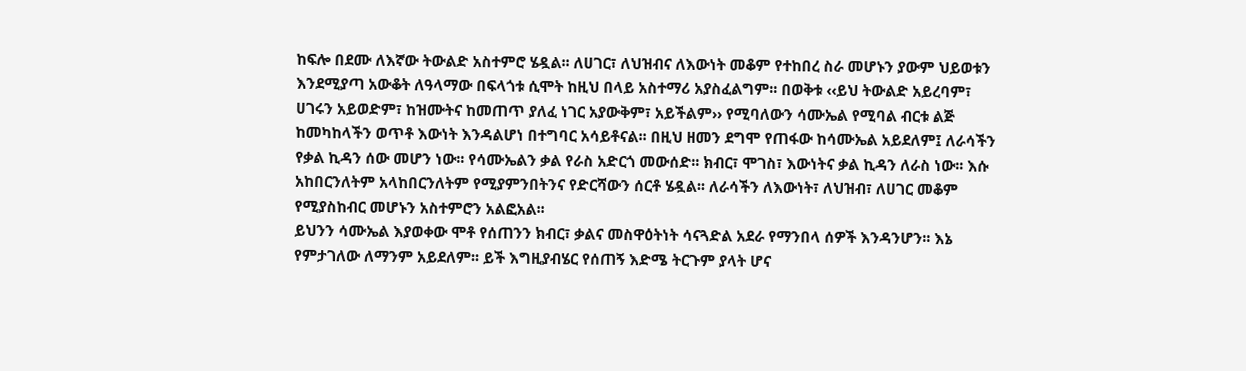ከፍሎ በደሙ ለእኛው ትውልድ አስተምሮ ሄዷል፡፡ ለሀገር፣ ለህዝብና ለእውነት መቆም የተከበረ ስራ መሆኑን ያውም ህይወቱን እንደሚያጣ አውቆት ለዓላማው በፍላጎቱ ሲሞት ከዚህ በላይ አስተማሪ አያስፈልግም፡፡ በወቅቱ ‹‹ይህ ትውልድ አይረባም፣ ሀገሩን አይወድም፣ ከዝሙትና ከመጠጥ ያለፈ ነገር አያውቅም፣ አይችልም›› የሚባለውን ሳሙኤል የሚባል ብርቱ ልጅ ከመካከላችን ወጥቶ እውነት እንዳልሆነ በተግባር አሳይቶናል፡፡ በዚህ ዘመን ደግሞ የጠፋው ከሳሙኤል አይደለም፤ ለራሳችን የቃል ኪዳን ሰው መሆን ነው፡፡ የሳሙኤልን ቃል የራስ አድርጎ መውሰድ፡፡ ክብር፣ ሞገስ፣ እውነትና ቃል ኪዳን ለራስ ነው፡፡ እሱ አከበርንለትም አላከበርንለትም የሚያምንበትንና የድርሻውን ሰርቶ ሄዷል፡፡ ለራሳችን ለእውነት፣ ለህዝብ፣ ለሀገር መቆም የሚያስከብር መሆኑን አስተምሮን አልፎአል፡፡
ይህንን ሳሙኤል እያወቀው ሞቶ የሰጠንን ክብር፣ ቃልና መስዋዕትነት ሳናጓድል አደራ የማንበላ ሰዎች እንዳንሆን፡፡ እኔ የምታገለው ለማንም አይደለም፡፡ ይች እግዚያብሄር የሰጠኝ እድሜ ትርጉም ያላት ሆና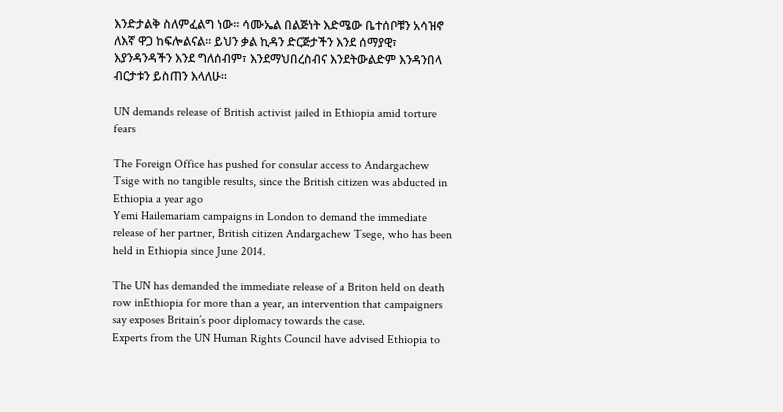እንድታልቅ ስለምፈልግ ነው፡፡ ሳሙኤል በልጅነት እድሜው ቤተሰቦቹን አሳዝኖ ለእኛ ዋጋ ከፍሎልናል፡፡ ይህን ቃል ኪዳን ድርጅታችን እንደ ሰማያዊ፣ እያንዳንዳችን እንደ ግለሰብም፣ እንደማህበረስብና እንደትውልድም እንዳንበላ ብርታቱን ይስጠን እላለሁ፡፡

UN demands release of British activist jailed in Ethiopia amid torture fears

The Foreign Office has pushed for consular access to Andargachew Tsige with no tangible results, since the British citizen was abducted in Ethiopia a year ago
Yemi Hailemariam campaigns in London to demand the immediate release of her partner, British citizen Andargachew Tsege, who has been held in Ethiopia since June 2014.

The UN has demanded the immediate release of a Briton held on death row inEthiopia for more than a year, an intervention that campaigners say exposes Britain’s poor diplomacy towards the case.
Experts from the UN Human Rights Council have advised Ethiopia to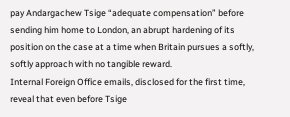pay Andargachew Tsige “adequate compensation” before sending him home to London, an abrupt hardening of its position on the case at a time when Britain pursues a softly, softly approach with no tangible reward.
Internal Foreign Office emails, disclosed for the first time, reveal that even before Tsige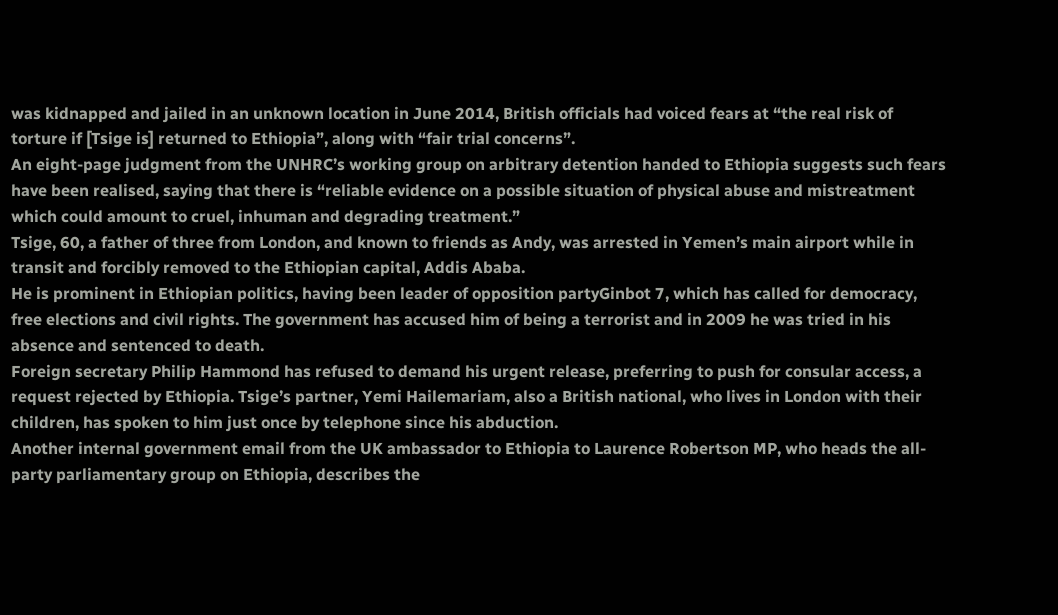was kidnapped and jailed in an unknown location in June 2014, British officials had voiced fears at “the real risk of torture if [Tsige is] returned to Ethiopia”, along with “fair trial concerns”.
An eight-page judgment from the UNHRC’s working group on arbitrary detention handed to Ethiopia suggests such fears have been realised, saying that there is “reliable evidence on a possible situation of physical abuse and mistreatment which could amount to cruel, inhuman and degrading treatment.”
Tsige, 60, a father of three from London, and known to friends as Andy, was arrested in Yemen’s main airport while in transit and forcibly removed to the Ethiopian capital, Addis Ababa.
He is prominent in Ethiopian politics, having been leader of opposition partyGinbot 7, which has called for democracy, free elections and civil rights. The government has accused him of being a terrorist and in 2009 he was tried in his absence and sentenced to death.
Foreign secretary Philip Hammond has refused to demand his urgent release, preferring to push for consular access, a request rejected by Ethiopia. Tsige’s partner, Yemi Hailemariam, also a British national, who lives in London with their children, has spoken to him just once by telephone since his abduction.
Another internal government email from the UK ambassador to Ethiopia to Laurence Robertson MP, who heads the all-party parliamentary group on Ethiopia, describes the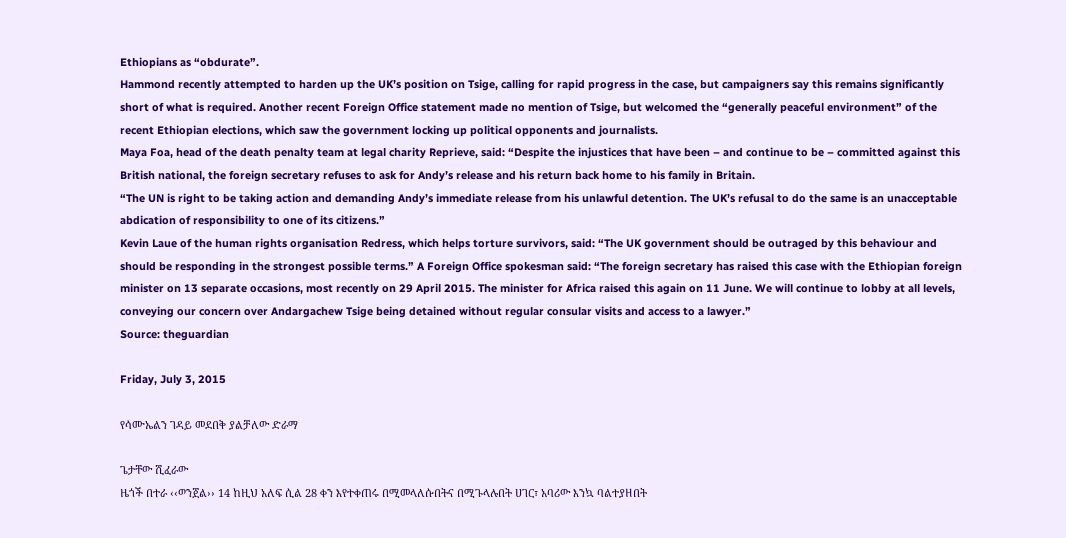Ethiopians as “obdurate”.
Hammond recently attempted to harden up the UK’s position on Tsige, calling for rapid progress in the case, but campaigners say this remains significantly short of what is required. Another recent Foreign Office statement made no mention of Tsige, but welcomed the “generally peaceful environment” of the recent Ethiopian elections, which saw the government locking up political opponents and journalists.
Maya Foa, head of the death penalty team at legal charity Reprieve, said: “Despite the injustices that have been – and continue to be – committed against this British national, the foreign secretary refuses to ask for Andy’s release and his return back home to his family in Britain.
“The UN is right to be taking action and demanding Andy’s immediate release from his unlawful detention. The UK’s refusal to do the same is an unacceptable abdication of responsibility to one of its citizens.”
Kevin Laue of the human rights organisation Redress, which helps torture survivors, said: “The UK government should be outraged by this behaviour and should be responding in the strongest possible terms.” A Foreign Office spokesman said: “The foreign secretary has raised this case with the Ethiopian foreign minister on 13 separate occasions, most recently on 29 April 2015. The minister for Africa raised this again on 11 June. We will continue to lobby at all levels, conveying our concern over Andargachew Tsige being detained without regular consular visits and access to a lawyer.”
Source: theguardian

Friday, July 3, 2015

የሳሙኤልን ገዳይ መደበቅ ያልቻለው ድራማ

ጌታቸው ሺፈራው
ዜጎች በተራ ‹‹ወንጀል›› 14 ከዚህ አለፍ ሲል 28 ቀን እየተቀጠሩ በሚመላለሱበትና በሚጉላሉበት ሀገር፣ አባሪው እንኳ ባልተያዘበት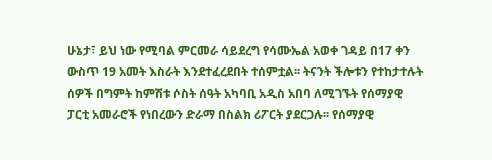ሁኔታ፣ ይህ ነው የሚባል ምርመራ ሳይደረግ የሳሙኤል አወቀ ገዳይ በ17 ቀን ውስጥ 19 አመት እስራት እንደተፈረደበት ተሰምቷል፡፡ ትናንት ችሎቱን የተከታተሉት ሰዎች በግምት ከምሽቱ ሶስት ሰዓት አካባቢ አዲስ አበባ ለሚገኙት የሰማያዊ ፓርቲ አመራሮች የነበረውን ድራማ በስልክ ሪፖርት ያደርጋሉ፡፡ የሰማያዊ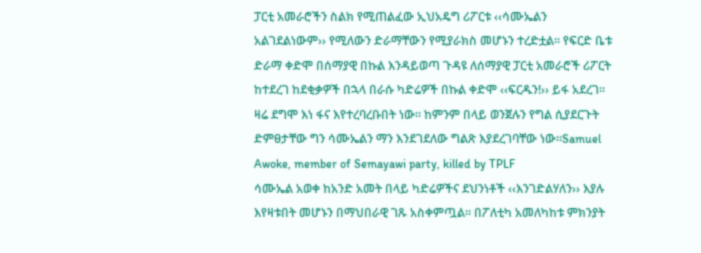ፓርቲ አመራሮችን ስልክ የሚጠልፈው ኢህአዴግ ሪፖርቱ ‹‹ሳሙኤልን አልገደልነውም›› የሚለውን ድራማቸውን የሚያራክስ መሆኑን ተረድቷል፡፡ የፍርድ ቤቱ ድራማ ቀድሞ በሰማያዊ በኩል እንዳይወጣ ጉዳዩ ለሰማያዊ ፓርቲ አመራሮች ሪፖርት ከተደረገ ከደቂቃዎች በኋላ በራሱ ካድሬዎች በኩል ቀድሞ ‹‹ፍርዱን!›› ይፋ አደረገ፡፡ ዛሬ ደግሞ እነ ፋና እየተረባረቡበት ነው፡፡ ከምንም በላይ ወንጀሉን የግል ሲያደርጉት ድምፀታቸው ግን ሳሙኤልን ማን እንደገደለው ግልጽ እያደረገባቸው ነው፡፡Samuel Awoke, member of Semayawi party, killed by TPLF
ሳሙኤል አወቀ ከአንድ አመት በላይ ካድሬዎችና ደህንነቶች ‹‹እንገድልሃለን›› እያሉ እየዛቱበት መሆኑን በማህበራዊ ገጹ አስቀምጧል፡፡ በፖለቲካ አመለካከቱ ምክንያት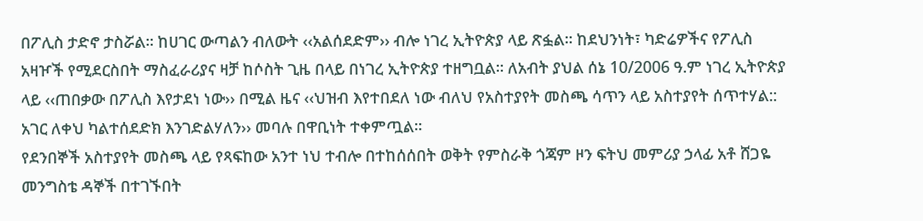በፖሊስ ታድኖ ታስሯል፡፡ ከሀገር ውጣልን ብለውት ‹‹አልሰደድም›› ብሎ ነገረ ኢትዮጵያ ላይ ጽፏል፡፡ ከደህንነት፣ ካድሬዎችና የፖሊስ አዛዦች የሚደርስበት ማስፈራሪያና ዛቻ ከሶስት ጊዜ በላይ በነገረ ኢትዮጵያ ተዘግቧል፡፡ ለአብት ያህል ሰኔ 10/2006 ዓ.ም ነገረ ኢትዮጵያ ላይ ‹‹ጠበቃው በፖሊስ እየታደነ ነው›› በሚል ዜና ‹‹ህዝብ እየተበደለ ነው ብለህ የአስተያየት መስጫ ሳጥን ላይ አስተያየት ሰጥተሃል:: አገር ለቀህ ካልተሰደድክ እንገድልሃለን›› መባሉ በዋቢነት ተቀምጧል፡፡
የደንበኞች አስተያየት መስጫ ላይ የጻፍከው አንተ ነህ ተብሎ በተከሰሰበት ወቅት የምስራቅ ጎጃም ዞን ፍትህ መምሪያ ኃላፊ አቶ ሸጋዬ መንግስቴ ዳኞች በተገኙበት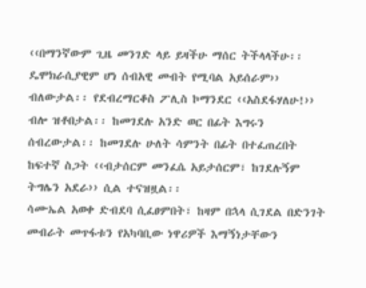‹‹በማንኛውም ጊዜ መንገድ ላይ ይዛችሁ ማሰር ትችላላችሁ፡፡ ዴሞክራሲያዊም ሆነ ሰብአዊ መብት የሚባል አይሰራም›› ብለውታል፡፡ የደብረማርቆስ ፖሊስ ኮማንደር ‹‹አስደፋሃለሁ!›› ብሎ ዝቶበታል፡፡ ከመገደሉ አንድ ወር በፊት እግሩን ሰብረውታል፡፡ ከመገደሉ ሁለት ሳምንት በፊት በተፈጠረበት ከፍተኛ ስጋት ‹‹ብታሰርም መንፈሴ አይታሰርም፣ ከገደሉኝም ትግሌን አደራ›› ሲል ተናዝዟል፡፡
ሳሙኤል አወቀ ድብደባ ሲፈፀምበት፣ ከዛም በኋላ ሲገደል በድንገት መብራት መጥፋቱን የአካባቢው ነዋሪዎች እማኝነታቸውን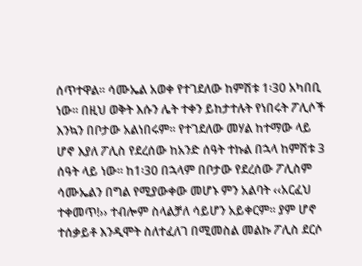ሰጥተዋል፡፡ ሳሙኤል አወቀ የተገደለው ከምሽቱ 1፡30 አካበቢ ነው፡፡ በዚህ ወቅት እሱን ሌት ተቀን ይከታተሉት የነበሩት ፖሊሶች እንኳን በቦታው አልነበሩም፡፡ የተገደለው መሃል ከተማው ላይ ሆኖ እያለ ፖሊስ የደረሰው ከአንድ ሰዓት ተኩል በኋላ ከምሽቱ 3 ሰዓት ላይ ነው፡፡ ከ1፡30 በኋላም በቦታው የደረሰው ፖሊስም ሳሙኤልን በግል የሚያውቀው መሆኑ ምን አልባት ‹‹አርፈህ ተቀመጥ!›› ተብሎም ስላልቻለ ሳይሆን አይቀርም፡፡ ያም ሆኖ ተሰቃይቶ እንዲሞት ስለተፈለገ በሚመስል መልኩ ፖሊስ ደርሶ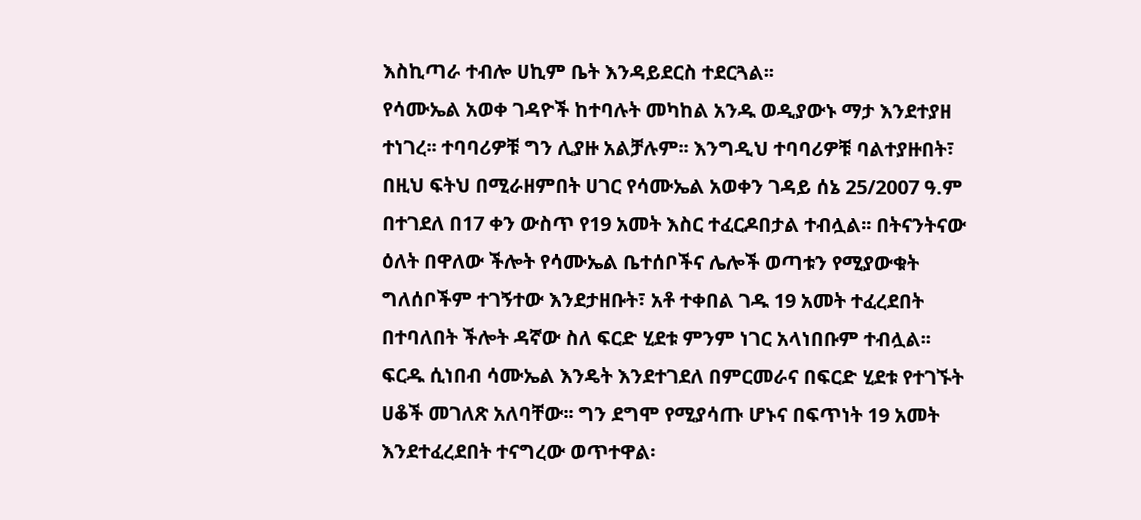እስኪጣራ ተብሎ ሀኪም ቤት እንዳይደርስ ተደርጓል፡፡
የሳሙኤል አወቀ ገዳዮች ከተባሉት መካከል አንዱ ወዲያውኑ ማታ እንደተያዘ ተነገረ፡፡ ተባባሪዎቹ ግን ሊያዙ አልቻሉም፡፡ እንግዲህ ተባባሪዎቹ ባልተያዙበት፣ በዚህ ፍትህ በሚራዘምበት ሀገር የሳሙኤል አወቀን ገዳይ ሰኔ 25/2007 ዓ.ም በተገደለ በ17 ቀን ውስጥ የ19 አመት እስር ተፈርዶበታል ተብሏል፡፡ በትናንትናው ዕለት በዋለው ችሎት የሳሙኤል ቤተሰቦችና ሌሎች ወጣቱን የሚያውቁት ግለሰቦችም ተገኝተው እንደታዘቡት፣ አቶ ተቀበል ገዱ 19 አመት ተፈረደበት በተባለበት ችሎት ዳኛው ስለ ፍርድ ሂደቱ ምንም ነገር አላነበቡም ተብሏል፡፡ ፍርዱ ሲነበብ ሳሙኤል እንዴት እንደተገደለ በምርመራና በፍርድ ሂደቱ የተገኙት ሀቆች መገለጽ አለባቸው፡፡ ግን ደግሞ የሚያሳጡ ሆኑና በፍጥነት 19 አመት እንደተፈረደበት ተናግረው ወጥተዋል፡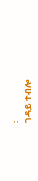፡
ገዳይ ተብሎ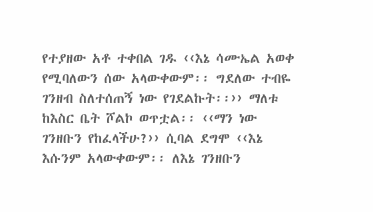የተያዘው አቶ ተቀበል ገዱ ‹‹እኔ ሳሙኤል አወቀ የሚባለውን ሰው አላውቀውም፡፡ ግደለው ተብዬ ገንዘብ ስለተሰጠኝ ነው የገደልኩት፡፡›› ማለቱ ከእስር ቤት ሾልኮ ወጥቷል፡፡ ‹‹ማን ነው ገንዘቡን የከፈላችሁ?›› ሲባል ደግሞ ‹‹እኔ እሱንም አላውቀውም፡፡ ለእኔ ገንዘቡን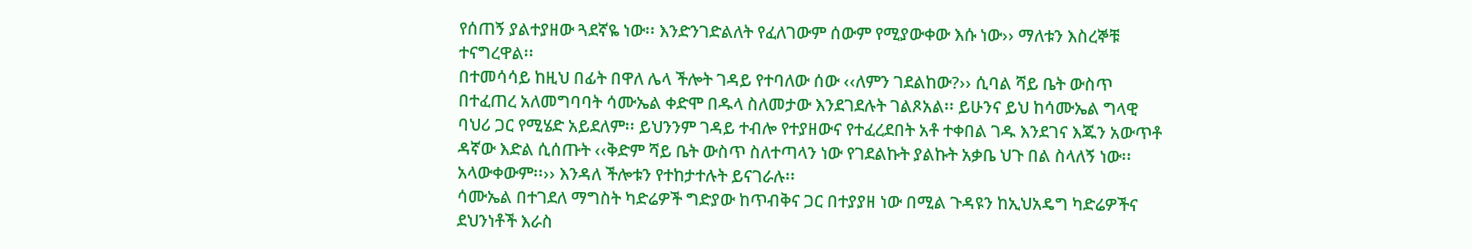የሰጠኝ ያልተያዘው ጓደኛዬ ነው፡፡ እንድንገድልለት የፈለገውም ሰውም የሚያውቀው እሱ ነው›› ማለቱን እስረኞቹ ተናግረዋል፡፡
በተመሳሳይ ከዚህ በፊት በዋለ ሌላ ችሎት ገዳይ የተባለው ሰው ‹‹ለምን ገደልከው?›› ሲባል ሻይ ቤት ውስጥ በተፈጠረ አለመግባባት ሳሙኤል ቀድሞ በዱላ ስለመታው እንደገደሉት ገልጾአል፡፡ ይሁንና ይህ ከሳሙኤል ግላዊ ባህሪ ጋር የሚሄድ አይደለም፡፡ ይህንንም ገዳይ ተብሎ የተያዘውና የተፈረደበት አቶ ተቀበል ገዱ እንደገና እጁን አውጥቶ ዳኛው እድል ሲሰጡት ‹‹ቅድም ሻይ ቤት ውስጥ ስለተጣላን ነው የገደልኩት ያልኩት አቃቤ ህጉ በል ስላለኝ ነው፡፡ አላውቀውም፡፡›› እንዳለ ችሎቱን የተከታተሉት ይናገራሉ፡፡
ሳሙኤል በተገደለ ማግስት ካድሬዎች ግድያው ከጥብቅና ጋር በተያያዘ ነው በሚል ጉዳዩን ከኢህአዴግ ካድሬዎችና ደህንነቶች እራስ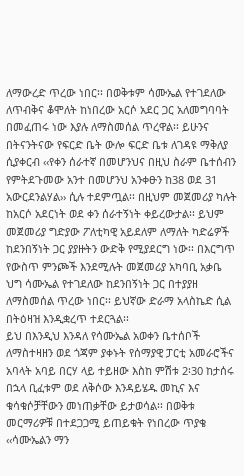ለማውረድ ጥረው ነበር፡፡ በወቅቱም ሳሙኤል የተገደለው ለጥብቅና ቆሞለት ከነበረው አርሶ አደር ጋር አለመግባባት በመፈጠሩ ነው እያሉ ለማስመሰል ጥረዋል፡፡ ይሁንና በትናንትናው የፍርድ ቤት ውሎ ፍርድ ቤቱ ለገዳዩ ማቅለያ ሲያቀርብ ‹‹የቀን ሰራተኛ በመሆንህና በዚህ ስራም ቤተሰብን የምትደጉመው አንተ በመሆንህ አንቀፁን ከ38 ወደ 31 አውርደንልሃል›› ሲሉ ተደምጧል፡፡ በዚህም መጀመሪያ ካሉት ከአርሶ አደርነት ወደ ቀን ሰራተኝነት ቀይረውታል፡፡ ይህም መጀመሪያ ግድያው ፖለቲካዊ አይደለም ለማለት ካድሬዎች ከደንበኝነት ጋር ያያዙትን ውድቅ የሚያደርግ ነው፡፡ በእርግጥ የውስጥ ምንጮች እንደሚሉት መጀመሪያ አካባቢ አቃቤ ህግ ሳሙኤል የተገደለው ከደንበኝነት ጋር በተያያዘ ለማስመሰል ጥረው ነበር፡፡ ይህኛው ድራማ አላስኬድ ሲል በትዕዛዝ እንዲቋረጥ ተደርጓል፡፡
ይህ በእንዲህ እንዳለ የሳሙኤል አወቀን ቤተሰቦች ለማስተዛዘን ወደ ጎጃም ያቀኑት የሰማያዊ ፓርቲ አመራሮችና አባላት አባይ በርሃ ላይ ተይዘው እስከ ምሽቱ 2፡30 ከታሰሩ በኋላ ቢፈቱም ወደ ለቅሶው እንዳይሄዱ መኪና እና ቁሳቁሶቻቸውን መነጠቃቸው ይታወሳል፡፡ በወቅቱ መርማሪዎቹ በተደጋጋሚ ይጠይቁት የነበረው ጥያቄ ‹‹ሳሙኤልን ማን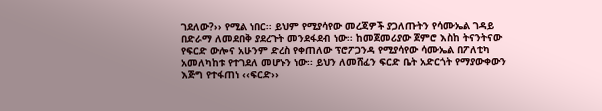ገደለው?›› የሚል ነበር፡፡ ይህም የሚያሳየው መረጃዎች ያጋለጡትን የሳሙኤል ገዳይ በድራማ ለመደበቅ ያደረጉት መንደፋደብ ነው፡፡ ከመጀመሪያው ጀምሮ እስከ ትናንትናው የፍርድ ውሎና አሁንም ድረስ የቀጠለው ፕሮፖጋንዳ የሚያሳየው ሳሙኤል በፖለቲካ አመለካከቱ የተገደለ መሆኑን ነው፡፡ ይህን ለመሸፈን ፍርድ ቤት አድርጎት የማያውቀውን እጅግ የተፋጠነ ‹‹ፍርድ››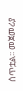ሰጥቷል፡፡ መጀመሪያ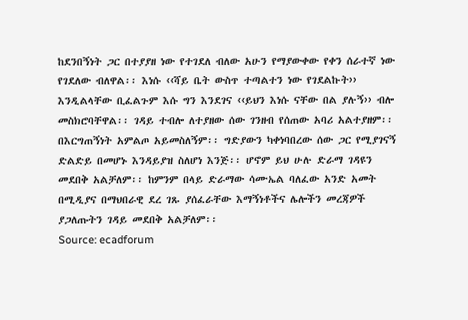ከደንበኝነት ጋር በተያያዘ ነው የተገደለ ብለው አሁን የማያውቀው የቀን ሰራተኛ ነው የገደለው ብለዋል፡፡ እነሱ ‹‹ሻይ ቤት ውስጥ ተጣልተን ነው የገደልኩት›› እንዲልላቸው ቢፈልጉም እሱ ግን እንደገና ‹‹ይህን እነሱ ናቸው በል ያሉኝ›› ብሎ መስክሮባቸዋል፡፡ ገዳይ ተብሎ ለተያዘው ሰው ገንዘብ የሰጠው አባሪ አልተያዘም፡፡ በእርግጠኝነት አምልጦ አይመስለኝም፡፡ ግድያውን ካቀነባበረው ሰው ጋር የሚያገናኝ ድልድይ በመሆኑ እንዳይያዝ ስለሆነ እንጅ፡፡ ሆኖም ይህ ሁሉ ድራማ ገዳዩን መደበቅ አልቻለም፡፡ ከምንም በላይ ድራማው ሳሙኤል ባለፈው አንድ አመት በሚዲያና በማህበራዊ ደረ ገጹ ያሰፈራቸው እማኝነቶችና ሌሎችን መረጃዎች ያጋለጡትን ገዳይ መደበቅ አልቻለም፡፡
Source: ecadforum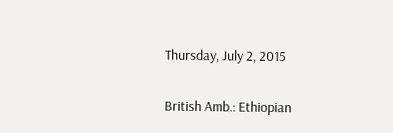Thursday, July 2, 2015

British Amb.: Ethiopian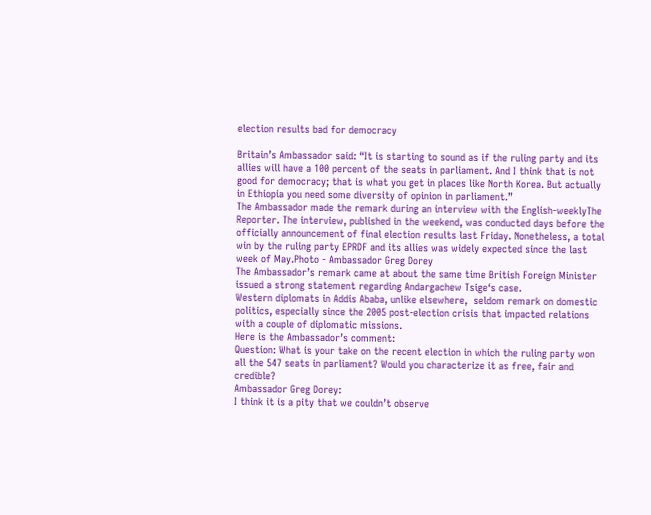election results bad for democracy

Britain’s Ambassador said: “It is starting to sound as if the ruling party and its allies will have a 100 percent of the seats in parliament. And I think that is not good for democracy; that is what you get in places like North Korea. But actually in Ethiopia you need some diversity of opinion in parliament.”
The Ambassador made the remark during an interview with the English-weeklyThe Reporter. The interview, published in the weekend, was conducted days before the officially announcement of final election results last Friday. Nonetheless, a total win by the ruling party EPRDF and its allies was widely expected since the last week of May.Photo - Ambassador Greg Dorey
The Ambassador’s remark came at about the same time British Foreign Minister issued a strong statement regarding Andargachew Tsige‘s case.
Western diplomats in Addis Ababa, unlike elsewhere,  seldom remark on domestic politics, especially since the 2005 post-election crisis that impacted relations with a couple of diplomatic missions.
Here is the Ambassador’s comment:
Question: What is your take on the recent election in which the ruling party won all the 547 seats in parliament? Would you characterize it as free, fair and credible?
Ambassador Greg Dorey:
I think it is a pity that we couldn’t observe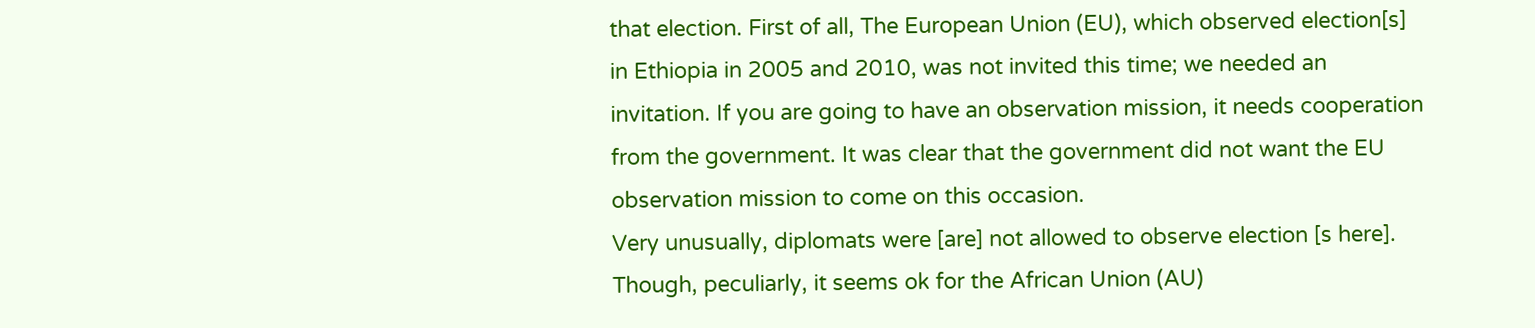that election. First of all, The European Union (EU), which observed election[s] in Ethiopia in 2005 and 2010, was not invited this time; we needed an invitation. If you are going to have an observation mission, it needs cooperation from the government. It was clear that the government did not want the EU observation mission to come on this occasion.
Very unusually, diplomats were [are] not allowed to observe election [s here]. Though, peculiarly, it seems ok for the African Union (AU)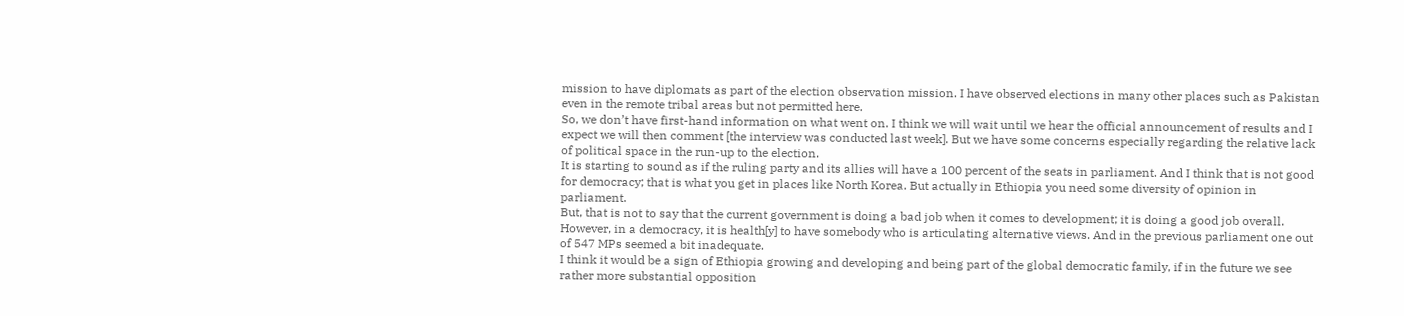mission to have diplomats as part of the election observation mission. I have observed elections in many other places such as Pakistan even in the remote tribal areas but not permitted here.
So, we don’t have first-hand information on what went on. I think we will wait until we hear the official announcement of results and I expect we will then comment [the interview was conducted last week]. But we have some concerns especially regarding the relative lack of political space in the run-up to the election.
It is starting to sound as if the ruling party and its allies will have a 100 percent of the seats in parliament. And I think that is not good for democracy; that is what you get in places like North Korea. But actually in Ethiopia you need some diversity of opinion in parliament.
But, that is not to say that the current government is doing a bad job when it comes to development; it is doing a good job overall. However, in a democracy, it is health[y] to have somebody who is articulating alternative views. And in the previous parliament one out of 547 MPs seemed a bit inadequate.
I think it would be a sign of Ethiopia growing and developing and being part of the global democratic family, if in the future we see rather more substantial opposition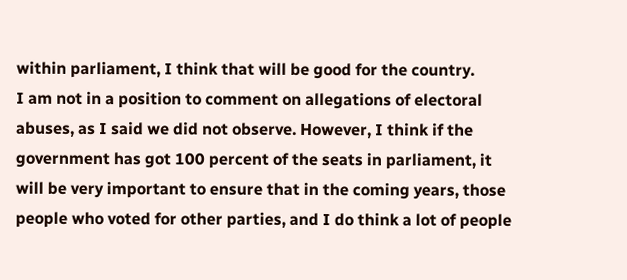within parliament, I think that will be good for the country.
I am not in a position to comment on allegations of electoral abuses, as I said we did not observe. However, I think if the government has got 100 percent of the seats in parliament, it will be very important to ensure that in the coming years, those people who voted for other parties, and I do think a lot of people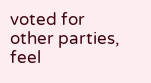voted for other parties, feel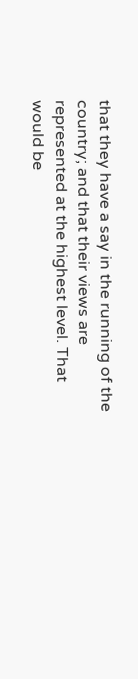that they have a say in the running of the country; and that their views are represented at the highest level. That would be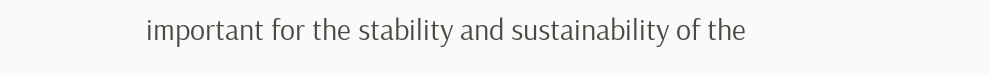important for the stability and sustainability of the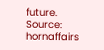future.
Source: hornaffairs